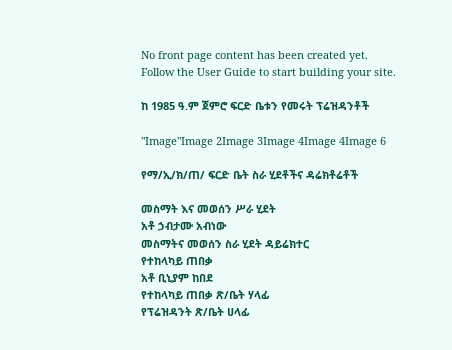No front page content has been created yet.
Follow the User Guide to start building your site.

ከ 1985 ዓ.ም ጀምሮ ፍርድ ቤቱን የመሩት ፕሬዝዳንቶች

"Image"Image 2Image 3Image 4Image 4Image 6

የማ/ኢ/ክ/ጠ/ ፍርድ ቤት ስራ ሂደቶችና ዳሬክቶሬቶች

መስማት እና መወሰን ሥራ ሂደት
አቶ ኃብታሙ አብነው
መስማትና መወሰን ስራ ሂደት ዳይሬክተር
የተከላካይ ጠበቃ
አቶ ቢኒያም ከበደ
የተከላካይ ጠበቃ ጽ/ቤት ሃላፊ
የፕሬዝዳንት ጽ/ቤት ሀላፊ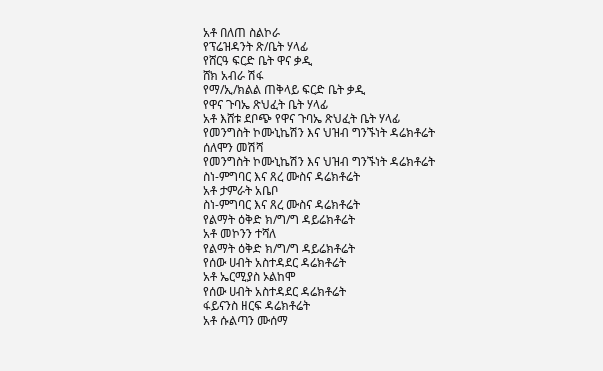አቶ በለጠ ስልኮራ
የፕሬዝዳንት ጽ/ቤት ሃላፊ
የሸርዓ ፍርድ ቤት ዋና ቃዲ
ሸክ አብራ ሽፋ
የማ/ኢ/ክልል ጠቅላይ ፍርድ ቤት ቃዲ
የዋና ጉባኤ ጽህፈት ቤት ሃላፊ
አቶ እሸቱ ደቦጭ የዋና ጉባኤ ጽህፈት ቤት ሃላፊ
የመንግስት ኮሙኒኬሽን እና ህዝብ ግንኙነት ዳሬክቶሬት
ሰለሞን መሽሻ
የመንግስት ኮሙኒኬሽን እና ህዝብ ግንኙነት ዳሬክቶሬት
ስነ-ምግባር እና ጸረ ሙስና ዳሬክቶሬት
አቶ ታምራት አቤቦ
ስነ-ምግባር እና ጸረ ሙስና ዳሬክቶሬት
የልማት ዕቅድ ክ/ግ/ግ ዳይሬክቶሬት
አቶ መኮንን ተሻለ
የልማት ዕቅድ ክ/ግ/ግ ዳይሬክቶሬት
የሰው ሀብት አስተዳደር ዳሬክቶሬት
አቶ ኤርሚያስ ኦልከሞ
የሰው ሀብት አስተዳደር ዳሬክቶሬት
ፋይናንስ ዘርፍ ዳሬክቶሬት
አቶ ሱልጣን ሙሰማ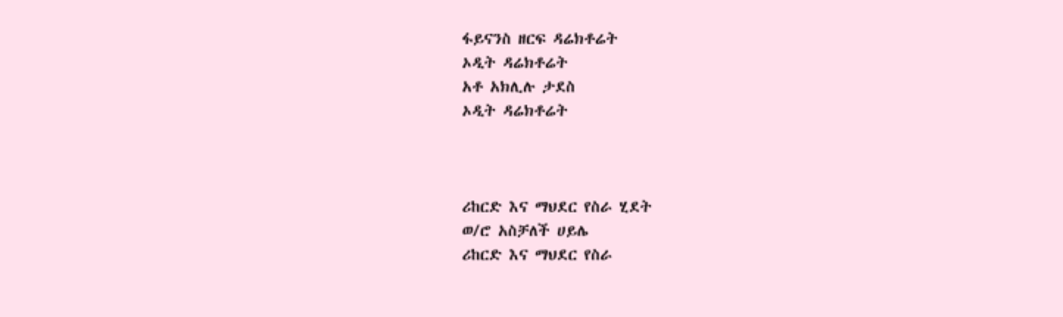ፋይናንስ ዘርፍ ዳሬክቶሬት
ኦዲት ዳሬክቶሬት
አቶ አክሊሉ ታደስ
ኦዲት ዳሬክቶሬት



ሪከርድ እና ማህደር የስራ ሂደት
ወ/ሮ አስቻለች ሀይሌ
ሪከርድ እና ማህደር የስራ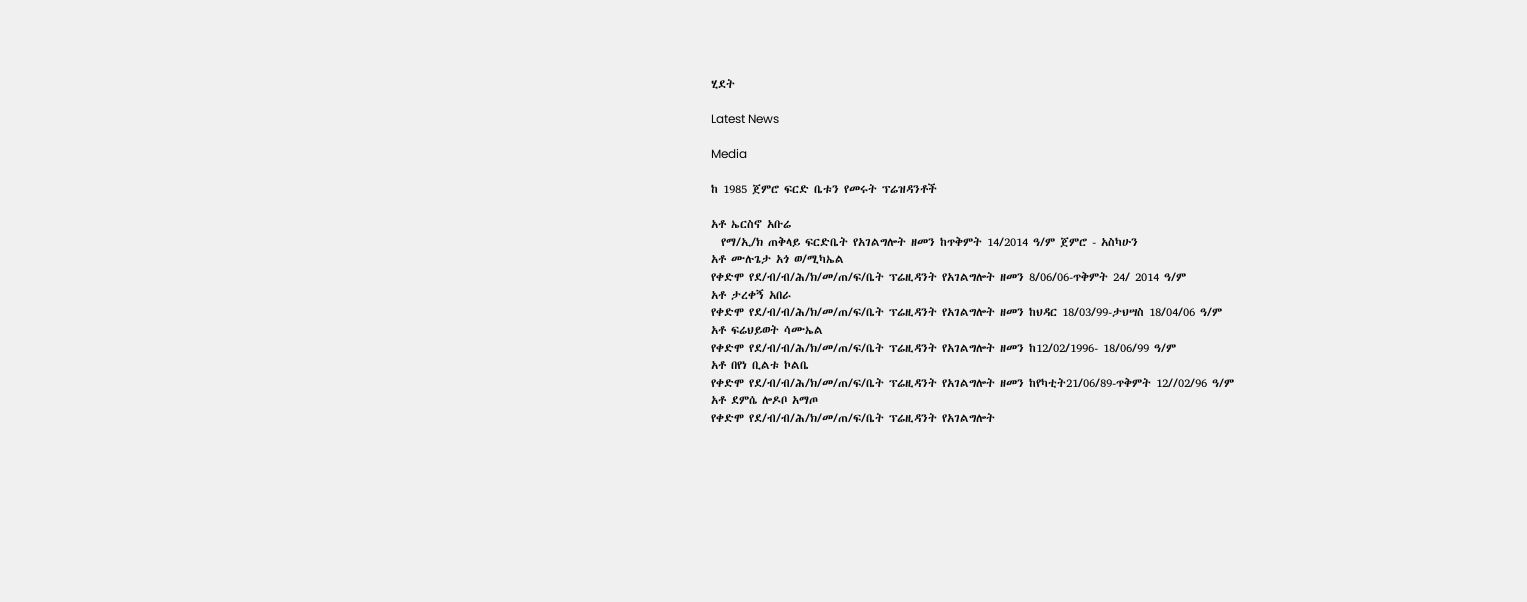ሂደት

Latest News

Media

ከ 1985 ጀምሮ ፍርድ ቤቱን የመሩት ፕሬዝዳንቶች

አቶ ኤርስኖ አቡሬ
  የማ/ኢ/ክ ጠቅላይ ፍርድቤት የአገልግሎት ዘመን ከጥቅምት 14/2014 ዓ/ም ጀምሮ - አስካሁን
አቶ ሙሉጌታ አጎ ወ/ሚካኤል
የቀድሞ የደ/ብ/ብ/ሕ/ክ/መ/ጠ/ፍ/ቤት ፕሬዚዳንት የአገልግሎት ዘመን 8/06/06-ጥቅምት 24/ 2014 ዓ/ም
አቶ ታረቀኝ አበራ
የቀድሞ የደ/ብ/ብ/ሕ/ክ/መ/ጠ/ፍ/ቤት ፕሬዚዳንት የአገልግሎት ዘመን ከህዳር 18/03/99-ታህሣስ 18/04/06 ዓ/ም
አቶ ፍሬህይወት ሳሙኤል
የቀድሞ የደ/ብ/ብ/ሕ/ክ/መ/ጠ/ፍ/ቤት ፕሬዚዳንት የአገልግሎት ዘመን ከ12/02/1996- 18/06/99 ዓ/ም
አቶ በየነ ቢልቱ ኮልቤ
የቀድሞ የደ/ብ/ብ/ሕ/ክ/መ/ጠ/ፍ/ቤት ፕሬዚዳንት የአገልግሎት ዘመን ከየካቲት21/06/89-ጥቅምት 12//02/96 ዓ/ም
አቶ ደምሴ ሎዶቦ አማጦ
የቀድሞ የደ/ብ/ብ/ሕ/ክ/መ/ጠ/ፍ/ቤት ፕሬዚዳንት የአገልግሎት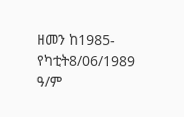ዘመን ከ1985-የካቲት8/06/1989 ዓ/ም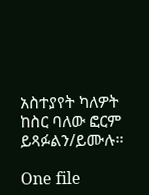አስተያየት ካለዎት ከስር ባለው ፎርም ይጻፉልን/ይሙሉ፡፡

One file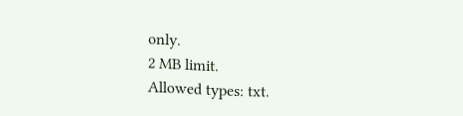only.
2 MB limit.
Allowed types: txt.